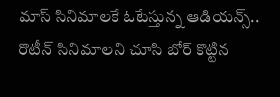మాస్ సినిమాలకే ఓటేస్తున్న ఆడియన్స్..
రొటీన్ సినిమాలని చూసి బోర్ కొట్టిన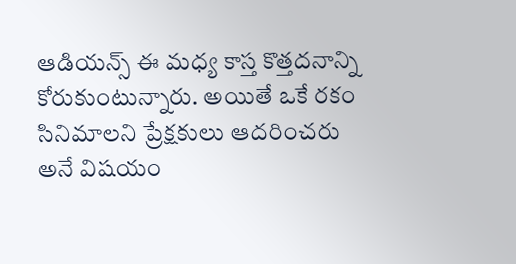ఆడియన్స్ ఈ మధ్య కాస్త కొత్తదనాన్ని కోరుకుంటున్నారు. అయితే ఒకే రకం సినిమాలని ప్రేక్షకులు ఆదరించరు అనే విషయం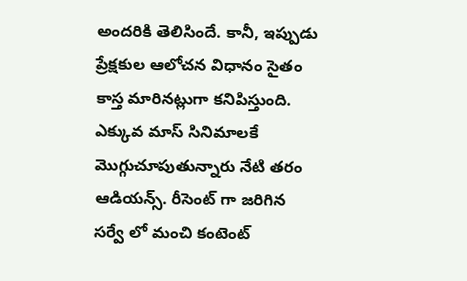అందరికి తెలిసిందే. కానీ, ఇప్పుడు ప్రేక్షకుల ఆలోచన విధానం సైతం కాస్త మారినట్లుగా కనిపిస్తుంది. ఎక్కువ మాస్ సినిమాలకే మొగ్గుచూపుతున్నారు నేటి తరం ఆడియన్స్. రీసెంట్ గా జరిగిన సర్వే లో మంచి కంటెంట్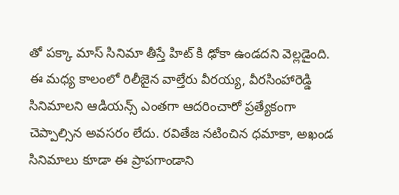తో పక్కా మాస్ సినిమా తీస్తే హిట్ కి ఢోకా ఉండదని వెల్లడైంది.
ఈ మధ్య కాలంలో రిలీజైన వాల్తేరు వీరయ్య, వీరసింహారెడ్డి సినిమాలని ఆడియన్స్ ఎంతగా ఆదరించారో ప్రత్యేకంగా చెప్పాల్సిన అవసరం లేదు. రవితేజ నటించిన ధమాకా, అఖండ సినిమాలు కూడా ఈ ప్రాపగాండాని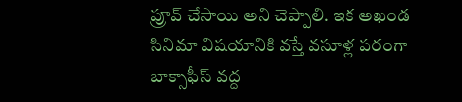ప్రూవ్ చేసాయి అని చెప్పాలి. ఇక అఖండ సినిమా విషయానికి వస్తే వసూళ్ల పరంగా బాక్సాఫీస్ వద్ద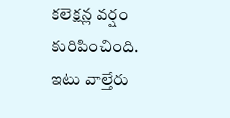కలెక్షన్ల వర్షం కురిపించింది. ఇటు వాల్తేరు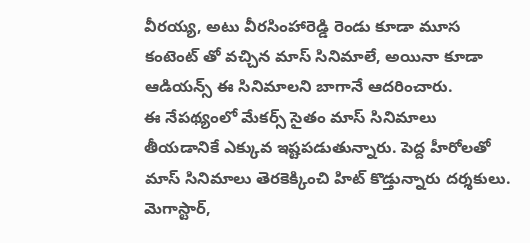వీరయ్య, అటు వీరసింహారెడ్డి రెండు కూడా మూస కంటెంట్ తో వచ్చిన మాస్ సినిమాలే, అయినా కూడా ఆడియన్స్ ఈ సినిమాలని బాగానే ఆదరించారు.
ఈ నేపథ్యంలో మేకర్స్ సైతం మాస్ సినిమాలు తీయడానికే ఎక్కువ ఇష్టపడుతున్నారు. పెద్ద హీరోలతో మాస్ సినిమాలు తెరకెక్కించి హిట్ కొడ్తున్నారు దర్శకులు. మెగాస్టార్,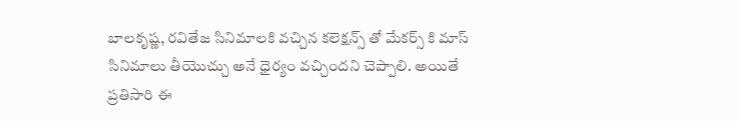బాలకృష్ణ, రవితేజ సినిమాలకి వచ్చిన కలెక్షన్స్ తో మేకర్స్ కి మాస్ సినిమాలు తీయొచ్చు అనే ధైర్యం వచ్చిందని చెప్పాలి. అయితే ప్రతిసారి ఈ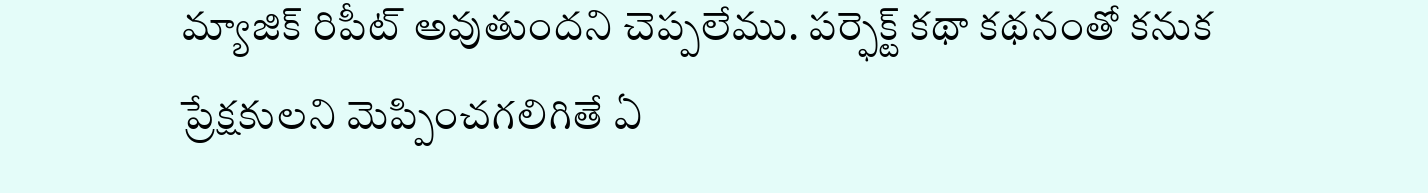మ్యాజిక్ రిపీట్ అవుతుందని చెప్పలేము. పర్ఫెక్ట్ కథా కథనంతో కనుక ప్రేక్షకులని మెప్పించగలిగితే ఏ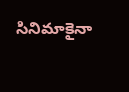సినిమాకైనా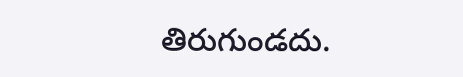తిరుగుండదు.